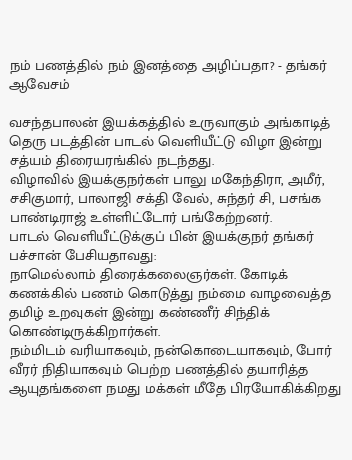நம் பணத்தில் நம் இனத்தை அழிப்பதா? - தங்கர் ஆவேசம்

வசந்தபாலன் இயக்கத்தில் உருவாகும் அங்காடித் தெரு படத்தின் பாடல் வெளியீட்டு விழா இன்று சத்யம் திரையரங்கில் நடந்தது.
விழாவில் இயக்குநர்கள் பாலு மகேந்திரா, அமீர், சசிகுமார், பாலாஜி சக்தி வேல், சுந்தர் சி, பசங்க பாண்டிராஜ் உள்ளிட்டோர் பங்கேற்றனர்.
பாடல் வெளியீட்டுக்குப் பின் இயக்குநர் தங்கர் பச்சான் பேசியதாவது:
நாமெல்லாம் திரைக்கலைஞர்கள். கோடிக் கணக்கில் பணம் கொடுத்து நம்மை வாழவைத்த தமிழ் உறவுகள் இன்று கண்ணீர் சிந்திக் கொண்டிருக்கிறார்கள்.
நம்மிடம் வரியாகவும், நன்கொடையாகவும், போர் வீரர் நிதியாகவும் பெற்ற பணத்தில் தயாரித்த ஆயுதங்களை நமது மக்கள் மீதே பிரயோகிக்கிறது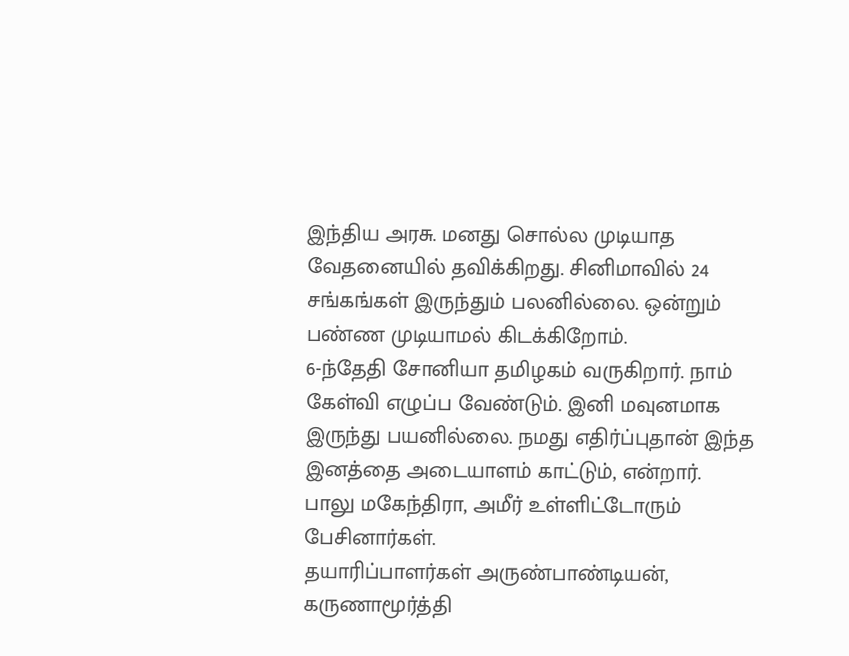இந்திய அரசு. மனது சொல்ல முடியாத வேதனையில் தவிக்கிறது. சினிமாவில் 24 சங்கங்கள் இருந்தும் பலனில்லை. ஒன்றும் பண்ண முடியாமல் கிடக்கிறோம்.
6-ந்தேதி சோனியா தமிழகம் வருகிறார். நாம் கேள்வி எழுப்ப வேண்டும். இனி மவுனமாக இருந்து பயனில்லை. நமது எதிர்ப்புதான் இந்த இனத்தை அடையாளம் காட்டும், என்றார்.
பாலு மகேந்திரா, அமீர் உள்ளிட்டோரும் பேசினார்கள்.
தயாரிப்பாளர்கள் அருண்பாண்டியன், கருணாமூர்த்தி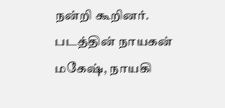நன்றி கூறினர். படத்தின் நாயகன் மகேஷ், நாயகி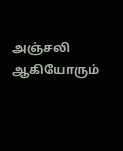அஞ்சலி ஆகியோரும்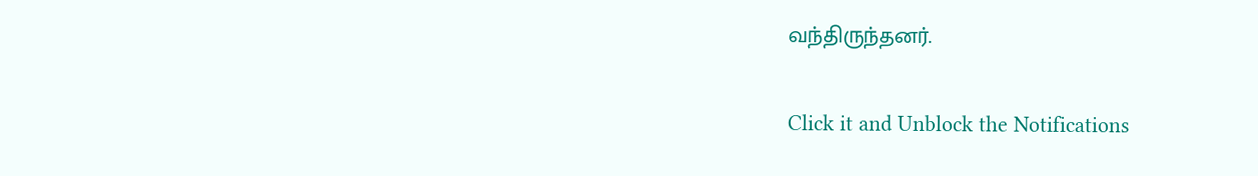வந்திருந்தனர்.


Click it and Unblock the Notifications